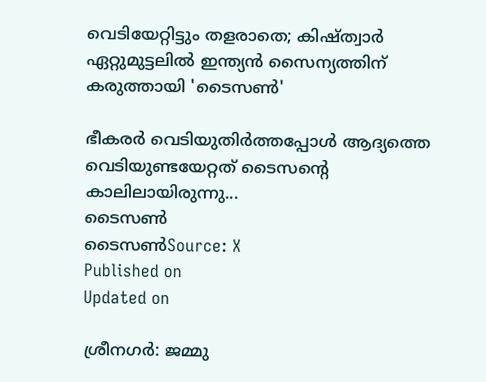വെടിയേറ്റിട്ടും തളരാതെ; കിഷ്ത്വാർ ഏറ്റുമുട്ടലിൽ ഇന്ത്യന്‍ സൈന്യത്തിന് കരുത്തായി 'ടൈസണ്‍'

ഭീകരർ വെടിയുതിർത്തപ്പോൾ ആദ്യത്തെ വെടിയുണ്ടയേറ്റത് ടൈസൻ്റെ കാലിലായിരുന്നു...
ടൈസണ്‍
ടൈസണ്‍Source: X
Published on
Updated on

ശ്രീനഗർ: ജമ്മു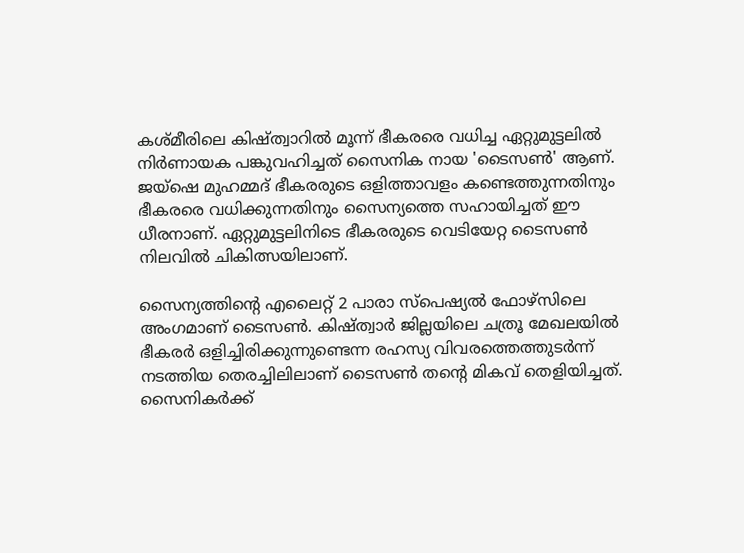കശ്മീരിലെ കിഷ്ത്വാറിൽ മൂന്ന് ഭീകരരെ വധിച്ച ഏറ്റുമുട്ടലിൽ നിർണായക പങ്കുവഹിച്ചത് സൈനിക നായ 'ടൈസൺ' ആണ്. ജയ്ഷെ മുഹമ്മദ് ഭീകരരുടെ ഒളിത്താവളം കണ്ടെത്തുന്നതിനും ഭീകരരെ വധിക്കുന്നതിനും സൈന്യത്തെ സഹായിച്ചത് ഈ ധീരനാണ്. ഏറ്റുമുട്ടലിനിടെ ഭീകരരുടെ വെടിയേറ്റ ടൈസൺ നിലവിൽ ചികിത്സയിലാണ്.

സൈന്യത്തിന്റെ എലൈറ്റ് 2 പാരാ സ്പെഷ്യൽ ഫോഴ്സിലെ അംഗമാണ് ടൈസൺ. കിഷ്ത്വാർ ജില്ലയിലെ ചത്രൂ മേഖലയിൽ ഭീകരർ ഒളിച്ചിരിക്കുന്നുണ്ടെന്ന രഹസ്യ വിവരത്തെത്തുടർന്ന് നടത്തിയ തെരച്ചിലിലാണ് ടൈസൺ തന്റെ മികവ് തെളിയിച്ചത്. സൈനികർക്ക്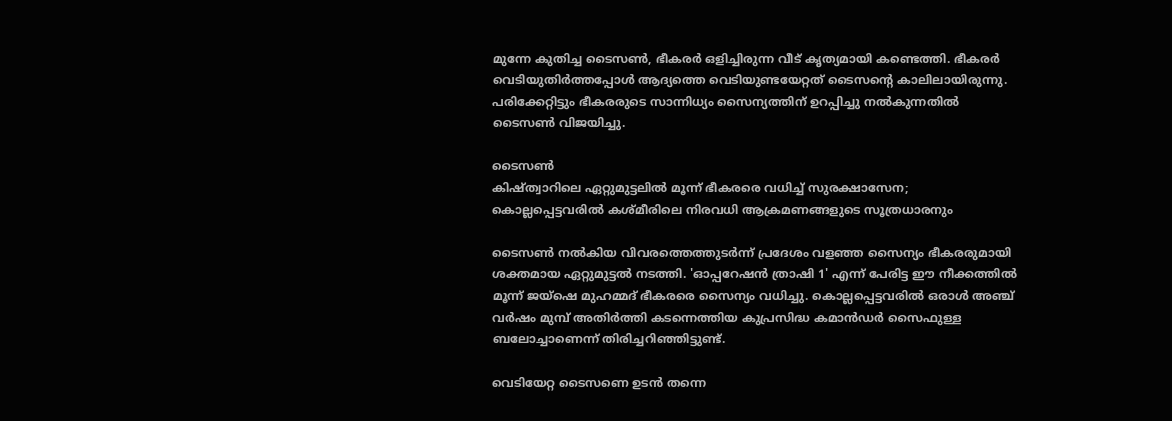മുന്നേ കുതിച്ച ടൈസൺ, ഭീകരർ ഒളിച്ചിരുന്ന വീട് കൃത്യമായി കണ്ടെത്തി. ഭീകരർ വെടിയുതിർത്തപ്പോൾ ആദ്യത്തെ വെടിയുണ്ടയേറ്റത് ടൈസൻ്റെ കാലിലായിരുന്നു. പരിക്കേറ്റിട്ടും ഭീകരരുടെ സാന്നിധ്യം സൈന്യത്തിന് ഉറപ്പിച്ചു നൽകുന്നതിൽ ടൈസൺ വിജയിച്ചു.

ടൈസണ്‍
കിഷ്ത്വാറിലെ ഏറ്റുമുട്ടലിൽ മൂന്ന് ഭീകരരെ വധിച്ച് സുരക്ഷാസേന; കൊല്ലപ്പെട്ടവരിൽ കശ്മീരിലെ നിരവധി ആക്രമണങ്ങളുടെ സൂത്രധാരനും

ടൈസൺ നൽകിയ വിവരത്തെത്തുടർന്ന് പ്രദേശം വളഞ്ഞ സൈന്യം ഭീകരരുമായി ശക്തമായ ഏറ്റുമുട്ടൽ നടത്തി. 'ഓപ്പറേഷൻ ത്രാഷി 1' എന്ന് പേരിട്ട ഈ നീക്കത്തിൽ മൂന്ന് ജയ്ഷെ മുഹമ്മദ് ഭീകരരെ സൈന്യം വധിച്ചു. കൊല്ലപ്പെട്ടവരിൽ ഒരാൾ അഞ്ച് വർഷം മുമ്പ് അതിർത്തി കടന്നെത്തിയ കുപ്രസിദ്ധ കമാൻഡർ സൈഫുള്ള ബലോച്ചാണെന്ന് തിരിച്ചറിഞ്ഞിട്ടുണ്ട്.

വെടിയേറ്റ ടൈസണെ ഉടൻ തന്നെ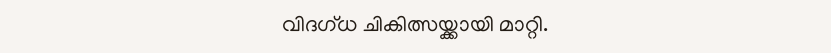വിദഗ്ധ ചികിത്സയ്ക്കായി മാറ്റി.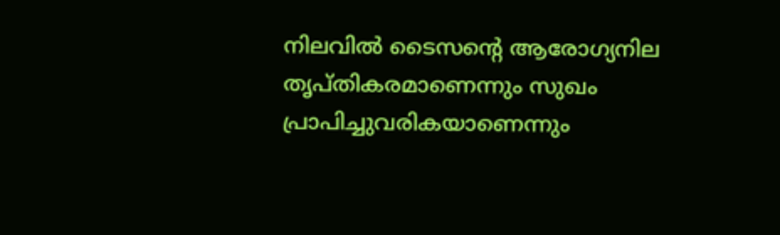നിലവിൽ ടൈസന്റെ ആരോഗ്യനില തൃപ്തികരമാണെന്നും സുഖം പ്രാപിച്ചുവരികയാണെന്നും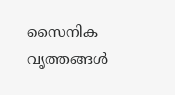സൈനിക വൃത്തങ്ങൾ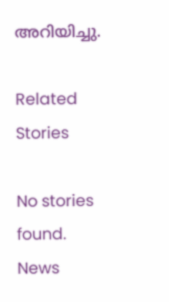അറിയിച്ചു.

Related Stories

No stories found.
News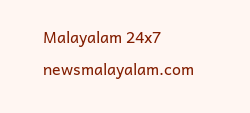Malayalam 24x7
newsmalayalam.com